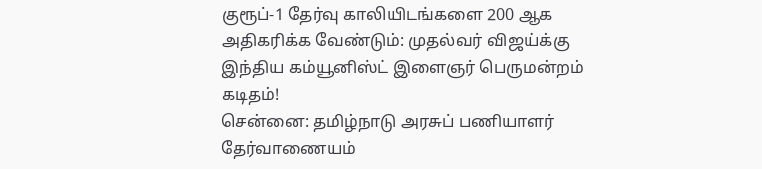குரூப்-1 தேர்வு காலியிடங்களை 200 ஆக அதிகரிக்க வேண்டும்: முதல்வர் விஜய்க்கு இந்திய கம்யூனிஸ்ட் இளைஞர் பெருமன்றம் கடிதம்!
சென்னை: தமிழ்நாடு அரசுப் பணியாளர் தேர்வாணையம்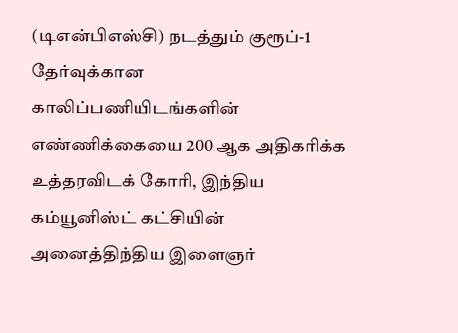(டிஎன்பிஎஸ்சி) நடத்தும் குரூப்-1 தேர்வுக்கான காலிப்பணியிடங்களின் எண்ணிக்கையை 200 ஆக அதிகரிக்க உத்தரவிடக் கோரி, இந்திய கம்யூனிஸ்ட் கட்சியின் அனைத்திந்திய இளைஞர்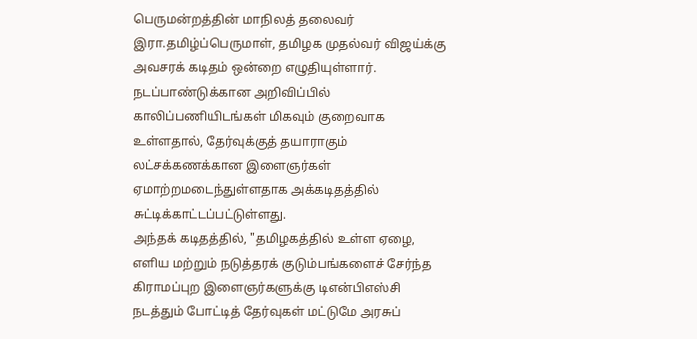பெருமன்றத்தின் மாநிலத் தலைவர் இரா.தமிழ்ப்பெருமாள், தமிழக முதல்வர் விஜய்க்கு அவசரக் கடிதம் ஒன்றை எழுதியுள்ளார். நடப்பாண்டுக்கான அறிவிப்பில் காலிப்பணியிடங்கள் மிகவும் குறைவாக உள்ளதால், தேர்வுக்குத் தயாராகும் லட்சக்கணக்கான இளைஞர்கள் ஏமாற்றமடைந்துள்ளதாக அக்கடிதத்தில் சுட்டிக்காட்டப்பட்டுள்ளது.
அந்தக் கடிதத்தில், "தமிழகத்தில் உள்ள ஏழை, எளிய மற்றும் நடுத்தரக் குடும்பங்களைச் சேர்ந்த கிராமப்புற இளைஞர்களுக்கு டிஎன்பிஎஸ்சி நடத்தும் போட்டித் தேர்வுகள் மட்டுமே அரசுப்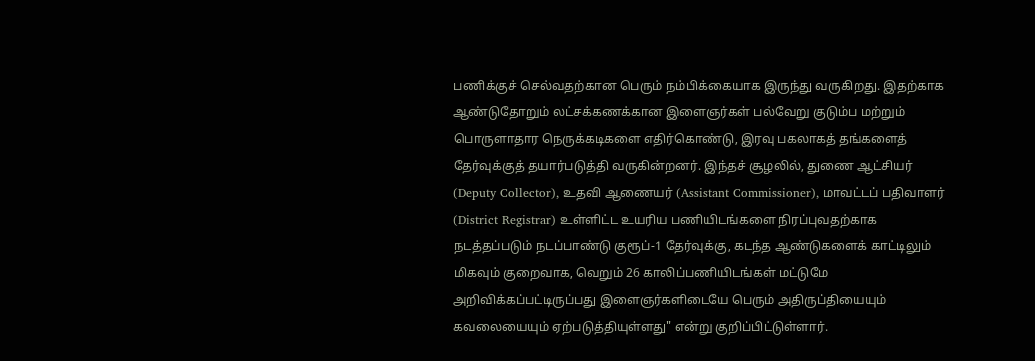பணிக்குச் செல்வதற்கான பெரும் நம்பிக்கையாக இருந்து வருகிறது. இதற்காக ஆண்டுதோறும் லட்சக்கணக்கான இளைஞர்கள் பல்வேறு குடும்ப மற்றும் பொருளாதார நெருக்கடிகளை எதிர்கொண்டு, இரவு பகலாகத் தங்களைத் தேர்வுக்குத் தயார்படுத்தி வருகின்றனர். இந்தச் சூழலில், துணை ஆட்சியர் (Deputy Collector), உதவி ஆணையர் (Assistant Commissioner), மாவட்டப் பதிவாளர் (District Registrar) உள்ளிட்ட உயரிய பணியிடங்களை நிரப்புவதற்காக நடத்தப்படும் நடப்பாண்டு குரூப்-1 தேர்வுக்கு, கடந்த ஆண்டுகளைக் காட்டிலும் மிகவும் குறைவாக, வெறும் 26 காலிப்பணியிடங்கள் மட்டுமே அறிவிக்கப்பட்டிருப்பது இளைஞர்களிடையே பெரும் அதிருப்தியையும் கவலையையும் ஏற்படுத்தியுள்ளது" என்று குறிப்பிட்டுள்ளார்.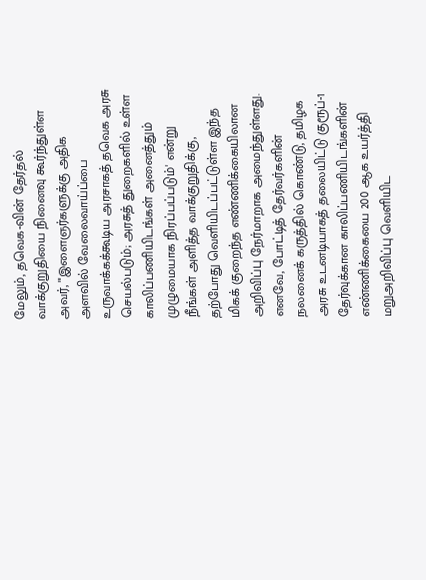மேலும், தவெக-வின் தேர்தல் வாக்குறுதியை நினைவு கூர்ந்துள்ள அவர், "'இளைஞர்களுக்கு அதிக அளவில் வேலைவாய்ப்பை உருவாக்கக்கூடிய அரசாகத் தவெக அரசு செயல்படும்; அரசுத் துறைகளில் உள்ள காலிப்பணியிடங்கள் அனைத்தும் முழுமையாக நிரப்பப்படும்' என்று நீங்கள் அளித்த வாக்குறுதிக்கு, தற்போது வெளியிடப்பட்டுள்ள இந்த மிகக் குறைந்த எண்ணிக்கையிலான அறிவிப்பு நேர்மாறாக அமைந்துள்ளது. எனவே, போட்டித் தேர்வர்களின் நலனைக் கருத்தில் கொண்டு, தமிழக அரசு உடனடியாகத் தலையிட்டு குரூப்-1 தேர்வுக்கான காலிப்பணியிடங்களின் எண்ணிக்கையை 200 ஆக உயர்த்தி மறுஅறிவிப்பு வெளியிட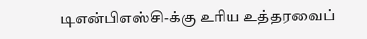டிஎன்பிஎஸ்சி-க்கு உரிய உத்தரவைப்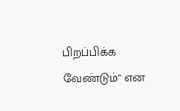பிறப்பிக்க வேண்டும்" என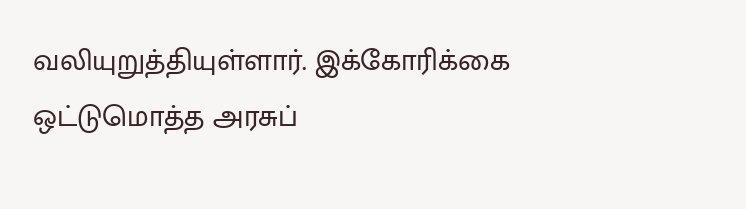வலியுறுத்தியுள்ளார். இக்கோரிக்கை ஒட்டுமொத்த அரசுப்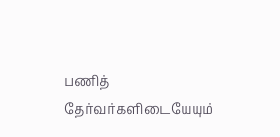பணித் தேர்வர்களிடையேயும்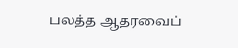பலத்த ஆதரவைப்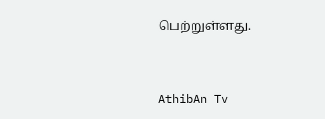பெற்றுள்ளது.


AthibAn Tv